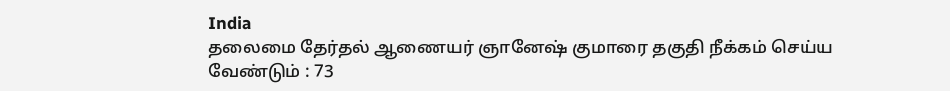India
தலைமை தேர்தல் ஆணையர் ஞானேஷ் குமாரை தகுதி நீக்கம் செய்ய வேண்டும் : 73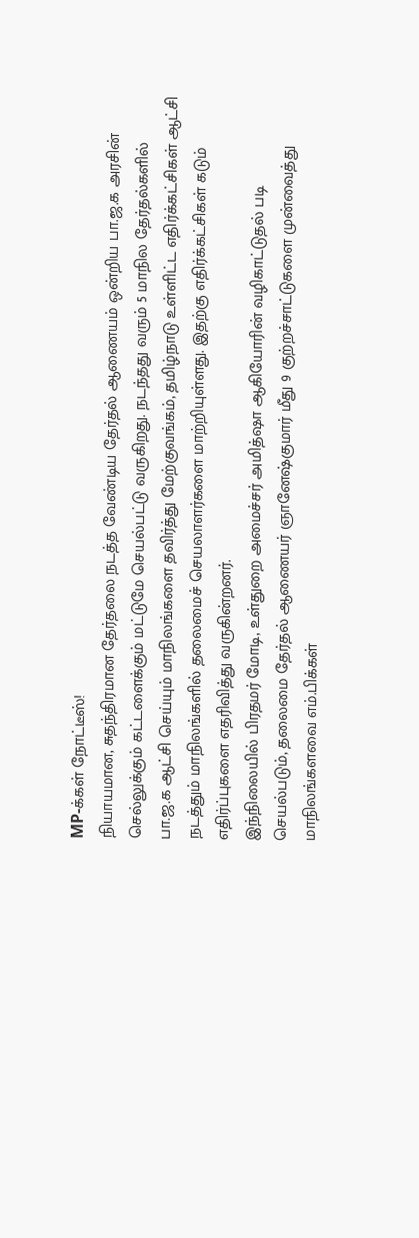MP-க்கள் நோட்டீஸ்!
நியாயமான, சுதந்திரமான தேர்தலை நடத்த வேண்டிய தேர்தல் ஆணையம் ஒன்றிய பா.ஜ.க அரசின் செல்லுக்கும் கட்டளைக்கும் மட்டுமே செயல்பட்டு வருகிறது. நடந்தது வரும் 5 மாநில தேர்தல்களில் பா.ஜ.க ஆட்சி செய்யும் மாநிலங்களை தவிர்த்து மேற்குவங்கம், தமிழ்நாடு உள்ளிட்ட எதிர்க்கட்சிகள் ஆட்சி நடத்தும் மாநிலங்களில் தலைமைச் செயலாளர்களை மாற்றியுள்ளது. இதற்கு எதிர்க்கட்சிகள் கடும் எதிர்ப்புகளை எதரிவித்து வருகின்றனர்.
இந்நிலையில் பிரதமர் மோடி, உள்துறை அமைச்சர் அமித்ஷா ஆகியோரின் வழிகாட்டுதல் படி செயல்படும், தலைமை தேர்தல் ஆணையர் ஞானேஷ்குமார் மீது 9 குற்றச்சாட்டுகளை முன்வைத்து மாநிலங்களவை எம்.பிக்கள்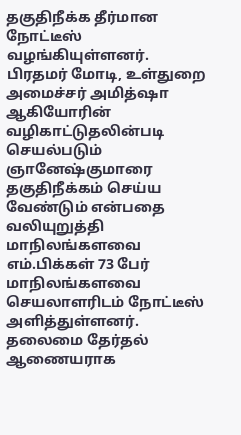தகுதிநீக்க தீர்மான நோட்டீஸ் வழங்கியுள்ளனர்.
பிரதமர் மோடி, உள்துறை அமைச்சர் அமித்ஷா ஆகியோரின் வழிகாட்டுதலின்படி செயல்படும் ஞானேஷ்குமாரை தகுதிநீக்கம் செய்ய வேண்டும் என்பதை வலியுறுத்தி மாநிலங்களவை எம்.பிக்கள் 73 பேர் மாநிலங்களவை செயலாளரிடம் நோட்டீஸ் அளித்துள்ளனர்.
தலைமை தேர்தல் ஆணையராக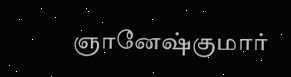ஞானேஷ்குமார்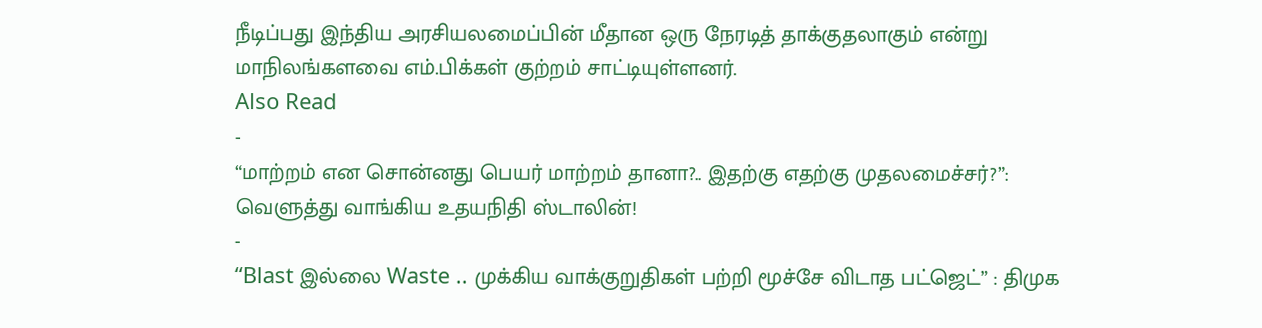நீடிப்பது இந்திய அரசியலமைப்பின் மீதான ஒரு நேரடித் தாக்குதலாகும் என்று மாநிலங்களவை எம்.பிக்கள் குற்றம் சாட்டியுள்ளனர்.
Also Read
-
“மாற்றம் என சொன்னது பெயர் மாற்றம் தானா?.. இதற்கு எதற்கு முதலமைச்சர்?”: வெளுத்து வாங்கிய உதயநிதி ஸ்டாலின்!
-
“Blast இல்லை Waste .. முக்கிய வாக்குறுதிகள் பற்றி மூச்சே விடாத பட்ஜெட்” : திமுக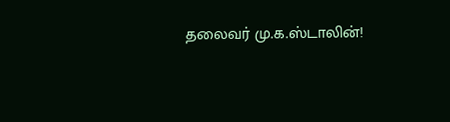தலைவர் மு.க.ஸ்டாலின்!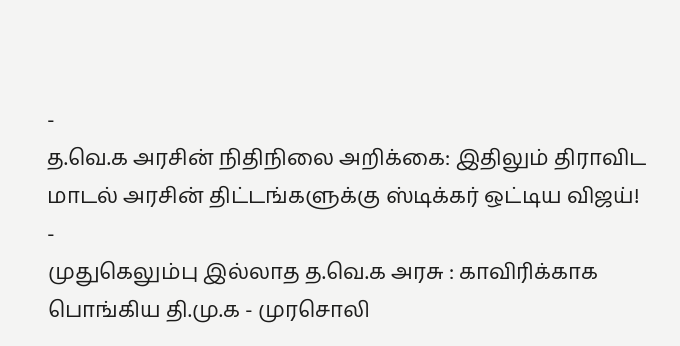-
த.வெ.க அரசின் நிதிநிலை அறிக்கை: இதிலும் திராவிட மாடல் அரசின் திட்டங்களுக்கு ஸ்டிக்கர் ஒட்டிய விஜய்!
-
முதுகெலும்பு இல்லாத த.வெ.க அரசு : காவிரிக்காக பொங்கிய தி.மு.க - முரசொலி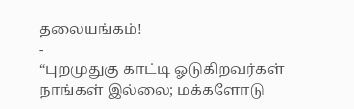தலையங்கம்!
-
“புறமுதுகு காட்டி ஓடுகிறவர்கள் நாங்கள் இல்லை; மக்களோடு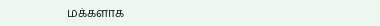மக்களாக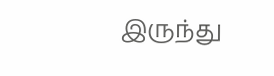இருந்து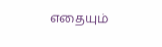எதையும்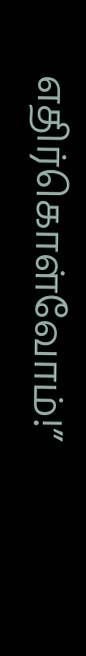எதிர்கொள்வோம்!”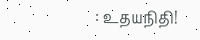: உதயநிதி!